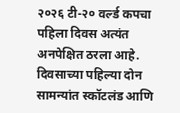२०२६ टी-२० वर्ल्ड कपचा पहिला दिवस अत्यंत अनपेक्षित ठरला आहे. दिवसाच्या पहिल्या दोन सामन्यांत स्कॉटलंड आणि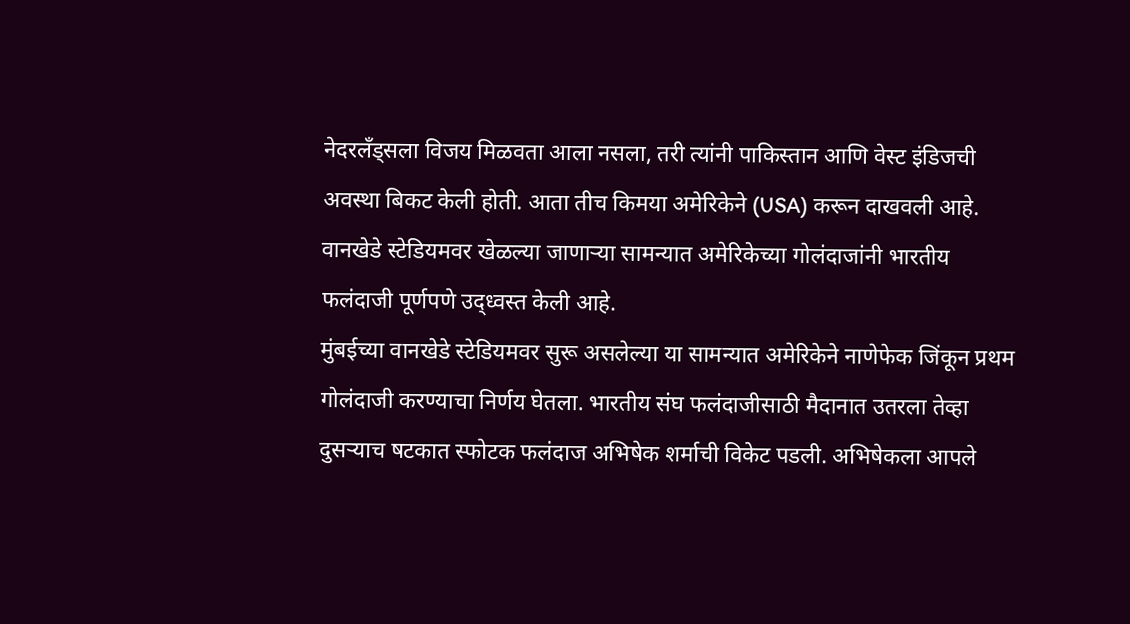नेदरलँड्सला विजय मिळवता आला नसला, तरी त्यांनी पाकिस्तान आणि वेस्ट इंडिजची अवस्था बिकट केली होती. आता तीच किमया अमेरिकेने (USA) करून दाखवली आहे. वानखेडे स्टेडियमवर खेळल्या जाणाऱ्या सामन्यात अमेरिकेच्या गोलंदाजांनी भारतीय फलंदाजी पूर्णपणे उद्ध्वस्त केली आहे.
मुंबईच्या वानखेडे स्टेडियमवर सुरू असलेल्या या सामन्यात अमेरिकेने नाणेफेक जिंकून प्रथम गोलंदाजी करण्याचा निर्णय घेतला. भारतीय संघ फलंदाजीसाठी मैदानात उतरला तेव्हा दुसऱ्याच षटकात स्फोटक फलंदाज अभिषेक शर्माची विकेट पडली. अभिषेकला आपले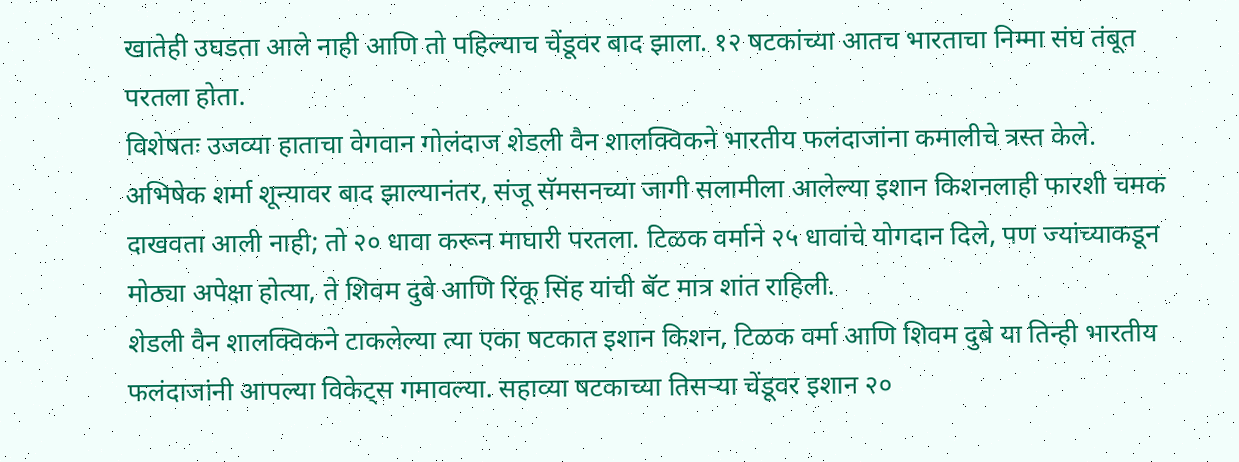खातेही उघडता आले नाही आणि तो पहिल्याच चेंडूवर बाद झाला. १२ षटकांच्या आतच भारताचा निम्मा संघ तंबूत परतला होता.
विशेषतः उजव्या हाताचा वेगवान गोलंदाज शेडली वैन शालक्विकने भारतीय फलंदाजांना कमालीचे त्रस्त केले. अभिषेक शर्मा शून्यावर बाद झाल्यानंतर, संजू सॅमसनच्या जागी सलामीला आलेल्या इशान किशनलाही फारशी चमक दाखवता आली नाही; तो २० धावा करून माघारी परतला. टिळक वर्माने २५ धावांचे योगदान दिले, पण ज्यांच्याकडून मोठ्या अपेक्षा होत्या, ते शिवम दुबे आणि रिंकू सिंह यांची बॅट मात्र शांत राहिली.
शेडली वैन शालक्विकने टाकलेल्या त्या एका षटकात इशान किशन, टिळक वर्मा आणि शिवम दुबे या तिन्ही भारतीय फलंदाजांनी आपल्या विकेट्स गमावल्या. सहाव्या षटकाच्या तिसऱ्या चेंडूवर इशान २०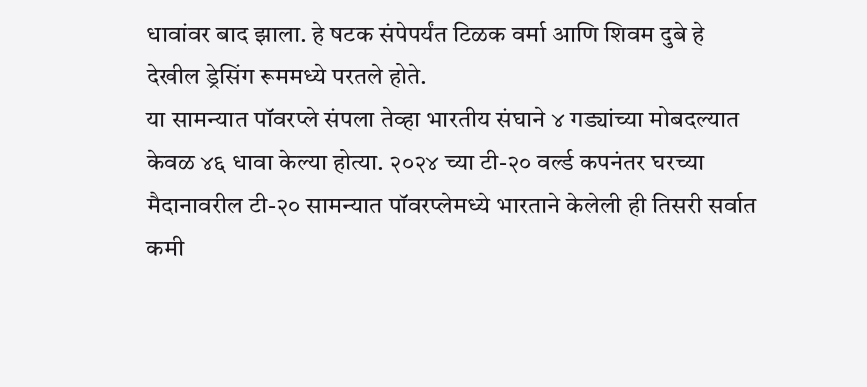धावांवर बाद झाला. हे षटक संपेपर्यंत टिळक वर्मा आणि शिवम दुबे हे देखील ड्रेसिंग रूममध्ये परतले होते.
या सामन्यात पॉवरप्ले संपला तेव्हा भारतीय संघाने ४ गड्यांच्या मोबदल्यात केवळ ४६ धावा केल्या होत्या. २०२४ च्या टी-२० वर्ल्ड कपनंतर घरच्या मैदानावरील टी-२० सामन्यात पॉवरप्लेमध्ये भारताने केलेली ही तिसरी सर्वात कमी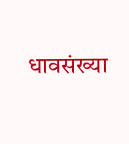धावसंख्या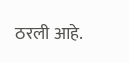ठरली आहे.